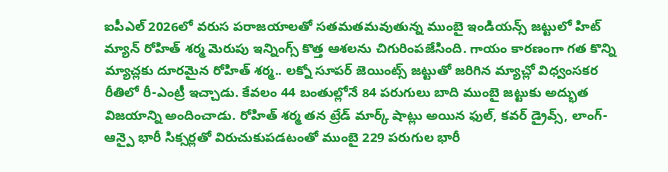ఐపీఎల్ 2026లో వరుస పరాజయాలతో సతమతమవుతున్న ముంబై ఇండియన్స్ జట్టులో హిట్ మ్యాన్ రోహిత్ శర్మ మెరుపు ఇన్నింగ్స్ కొత్త ఆశలను చిగురింపజేసింది. గాయం కారణంగా గత కొన్ని మ్యాచ్లకు దూరమైన రోహిత్ శర్మ.. లక్నో సూపర్ జెయింట్స్ జట్టుతో జరిగిన మ్యాచ్లో విధ్వంసకర రీతిలో రీ-ఎంట్రీ ఇచ్చాడు. కేవలం 44 బంతుల్లోనే 84 పరుగులు బాది ముంబై జట్టుకు అద్భుత విజయాన్ని అందించాడు. రోహిత్ శర్మ తన ట్రేడ్ మార్క్ షాట్లు అయిన ఫుల్, కవర్ డ్రైవ్స్, లాంగ్-ఆన్పై భారీ సిక్సర్లతో విరుచుకుపడటంతో ముంబై 229 పరుగుల భారీ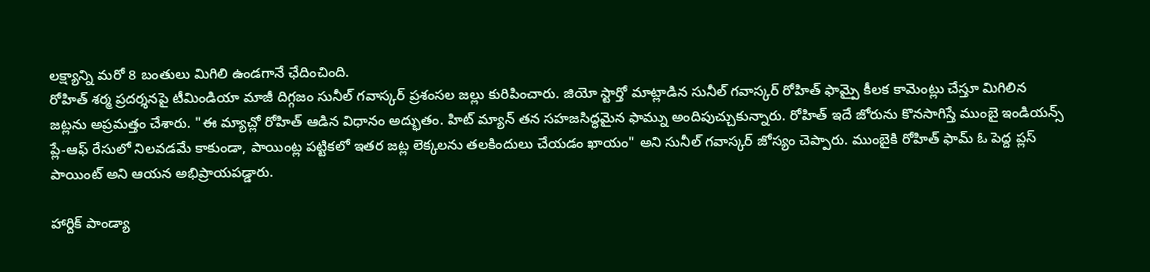లక్ష్యాన్ని మరో 8 బంతులు మిగిలి ఉండగానే ఛేదించింది.
రోహిత్ శర్మ ప్రదర్శనపై టీమిండియా మాజీ దిగ్గజం సునీల్ గవాస్కర్ ప్రశంసల జల్లు కురిపించారు. జియో స్టార్తో మాట్లాడిన సునీల్ గవాస్కర్ రోహిత్ ఫామ్పై కీలక కామెంట్లు చేస్తూ మిగిలిన జట్లను అప్రమత్తం చేశారు. "ఈ మ్యాచ్లో రోహిత్ ఆడిన విధానం అద్భుతం. హిట్ మ్యాన్ తన సహజసిద్ధమైన ఫామ్ను అందిపుచ్చుకున్నారు. రోహిత్ ఇదే జోరును కొనసాగిస్తే ముంబై ఇండియన్స్ ప్లే-ఆఫ్ రేసులో నిలవడమే కాకుండా, పాయింట్ల పట్టికలో ఇతర జట్ల లెక్కలను తలకిందులు చేయడం ఖాయం" అని సునీల్ గవాస్కర్ జోస్యం చెప్పారు. ముంబైకి రోహిత్ ఫామ్ ఓ పెద్ద ప్లస్ పాయింట్ అని ఆయన అభిప్రాయపడ్డారు.

హార్దిక్ పాండ్యా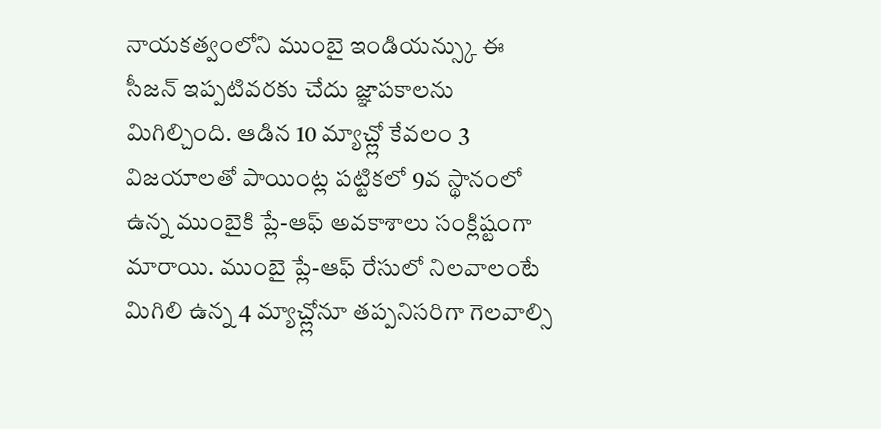నాయకత్వంలోని ముంబై ఇండియన్స్కు ఈ సీజన్ ఇప్పటివరకు చేదు జ్ఞాపకాలను మిగిల్చింది. ఆడిన 10 మ్యాచ్ల్లో కేవలం 3 విజయాలతో పాయింట్ల పట్టికలో 9వ స్థానంలో ఉన్న ముంబైకి ప్లే-ఆఫ్ అవకాశాలు సంక్లిష్టంగా మారాయి. ముంబై ప్లే-ఆఫ్ రేసులో నిలవాలంటే మిగిలి ఉన్న 4 మ్యాచ్ల్లోనూ తప్పనిసరిగా గెలవాల్సి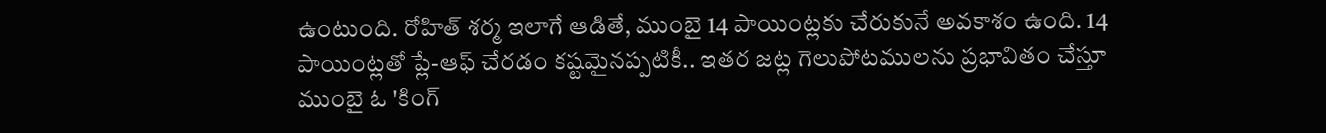ఉంటుంది. రోహిత్ శర్మ ఇలాగే ఆడితే, ముంబై 14 పాయింట్లకు చేరుకునే అవకాశం ఉంది. 14 పాయింట్లతో ప్లే-ఆఫ్ చేరడం కష్టమైనప్పటికీ.. ఇతర జట్ల గెలుపోటములను ప్రభావితం చేస్తూ ముంబై ఓ 'కింగ్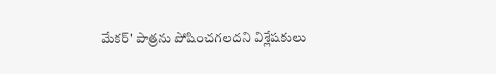మేకర్' పాత్రను పోషించగలదని విశ్లేషకులు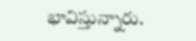భావిస్తున్నారు.